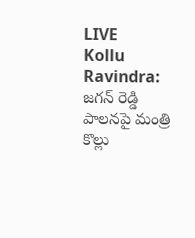LIVE
Kollu Ravindra: జగన్ రెడ్డి పాలనపై మంత్రి కొల్లు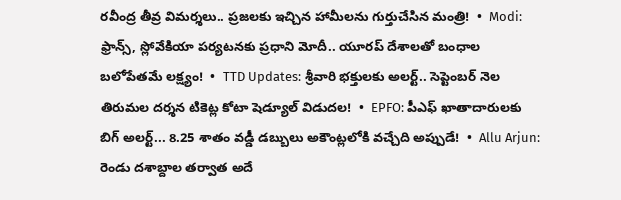రవీంద్ర తీవ్ర విమర్శలు.. ప్రజలకు ఇచ్చిన హామీలను గుర్తుచేసిన మంత్రి!  •  Modi: ఫ్రాన్స్, స్లోవేకియా పర్యటనకు ప్రధాని మోదీ.. యూరప్ దేశాలతో బంధాల బలోపేతమే లక్ష్యం!  •  TTD Updates: శ్రీవారి భక్తులకు అలర్ట్.. సెప్టెంబర్ నెల తిరుమల దర్శన టికెట్ల కోటా షెడ్యూల్ విడుదల!  •  EPFO: పీఎఫ్ ఖాతాదారులకు బిగ్ అలర్ట్... 8.25 శాతం వడ్డీ డబ్బులు అకౌంట్లలోకి వచ్చేది అప్పుడే!  •  Allu Arjun: రెండు దశాబ్దాల తర్వాత అదే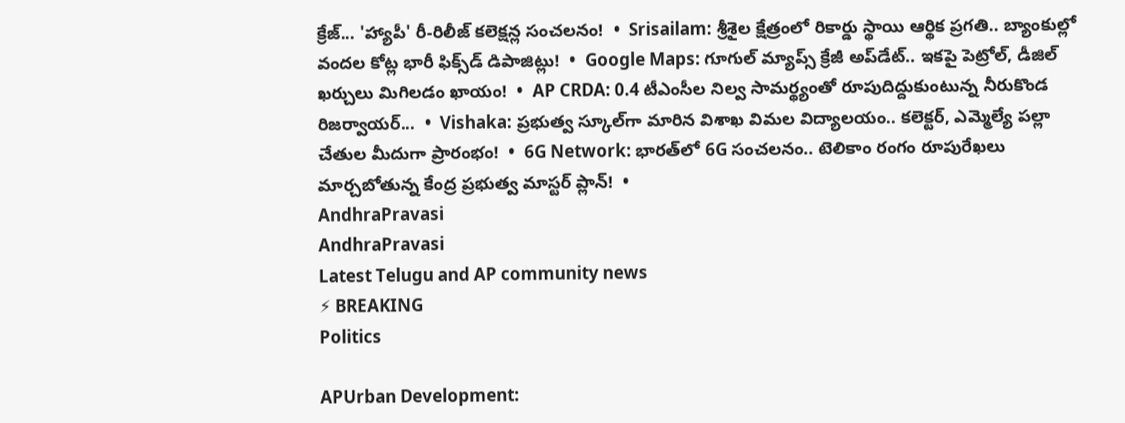క్రేజ్... 'హ్యాపీ' రీ-రిలీజ్ కలెక్షన్ల సంచలనం!  •  Srisailam: శ్రీశైల క్షేత్రంలో రికార్డు స్థాయి ఆర్థిక ప్రగతి.. బ్యాంకుల్లో వందల కోట్ల భారీ ఫిక్స్‌డ్ డిపాజిట్లు!  •  Google Maps: గూగుల్ మ్యాప్స్ క్రేజీ అప్‌డేట్.. ఇకపై పెట్రోల్, డీజిల్ ఖర్చులు మిగిలడం ఖాయం!  •  AP CRDA: 0.4 టీఎంసీల నిల్వ సామర్థ్యంతో రూపుదిద్దుకుంటున్న నీరుకొండ రిజర్వాయర్...  •  Vishaka: ప్రభుత్వ స్కూల్‌గా మారిన విశాఖ విమల విద్యాలయం.. కలెక్టర్, ఎమ్మెల్యే పల్లా చేతుల మీదుగా ప్రారంభం!  •  6G Network: భారత్‌లో 6G సంచలనం.. టెలికాం రంగం రూపురేఖలు మార్చబోతున్న కేంద్ర ప్రభుత్వ మాస్టర్ ప్లాన్!  •
AndhraPravasi
AndhraPravasi
Latest Telugu and AP community news
⚡ BREAKING
Politics

APUrban Development: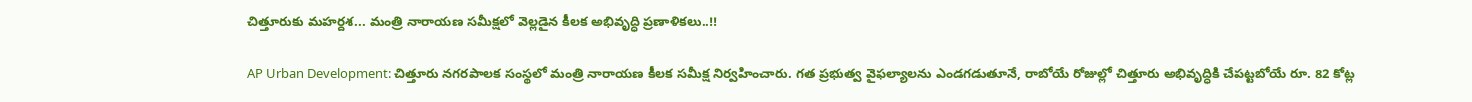చిత్తూరుకు మహర్దశ... మంత్రి నారాయణ సమీక్షలో వెల్లడైన కీలక అభివృద్ధి ప్రణాళికలు..!!

AP Urban Development: చిత్తూరు నగరపాలక సంస్థలో మంత్రి నారాయణ కీలక సమీక్ష నిర్వహించారు. గత ప్రభుత్వ వైఫల్యాలను ఎండగడుతూనే, రాబోయే రోజుల్లో చిత్తూరు అభివృద్ధికి చేపట్టబోయే రూ. 82 కోట్ల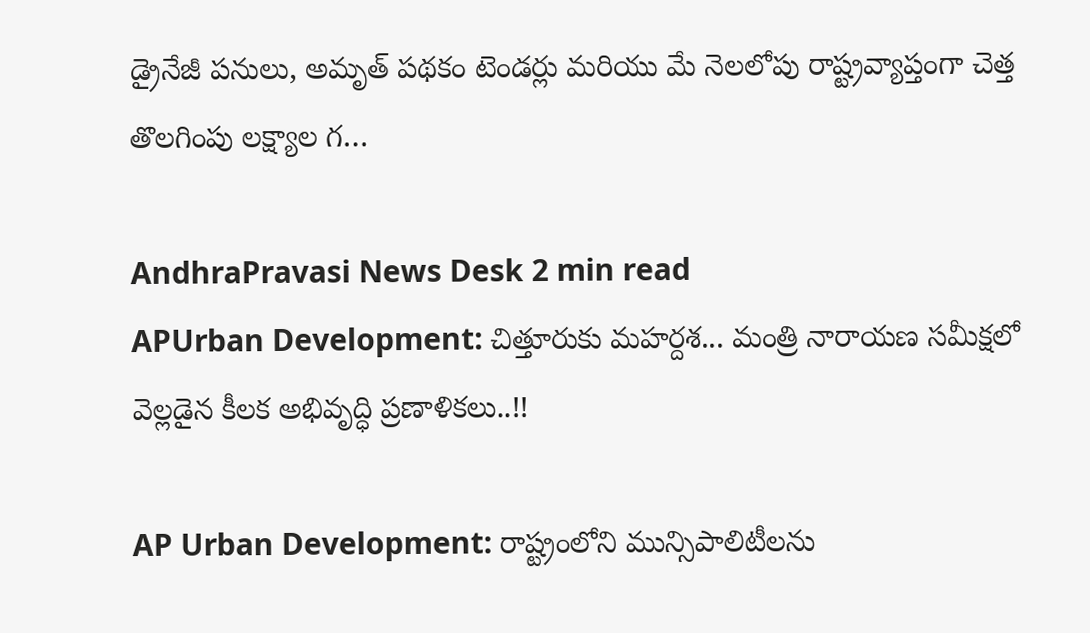డ్రైనేజీ పనులు, అమృత్ పథకం టెండర్లు మరియు మే నెలలోపు రాష్ట్రవ్యాప్తంగా చెత్త తొలగింపు లక్ష్యాల గ…

AndhraPravasi News Desk 2 min read
APUrban Development: చిత్తూరుకు మహర్దశ... మంత్రి నారాయణ సమీక్షలో వెల్లడైన కీలక అభివృద్ధి ప్రణాళికలు..!!

AP Urban Development: రాష్ట్రంలోని మున్సిపాలిటీలను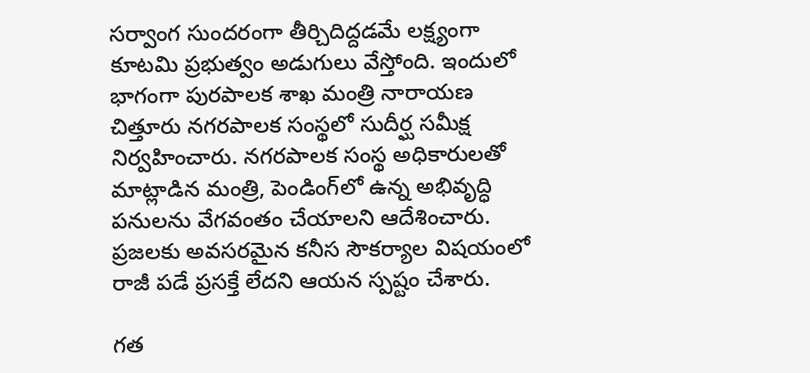సర్వాంగ సుందరంగా తీర్చిదిద్దడమే లక్ష్యంగా కూటమి ప్రభుత్వం అడుగులు వేస్తోంది. ఇందులో భాగంగా పురపాలక శాఖ మంత్రి నారాయణ చిత్తూరు నగరపాలక సంస్థలో సుదీర్ఘ సమీక్ష నిర్వహించారు. నగరపాలక సంస్థ అధికారులతో మాట్లాడిన మంత్రి, పెండింగ్‌లో ఉన్న అభివృద్ధి పనులను వేగవంతం చేయాలని ఆదేశించారు. ప్రజలకు అవసరమైన కనీస సౌకర్యాల విషయంలో రాజీ పడే ప్రసక్తే లేదని ఆయన స్పష్టం చేశారు.

గత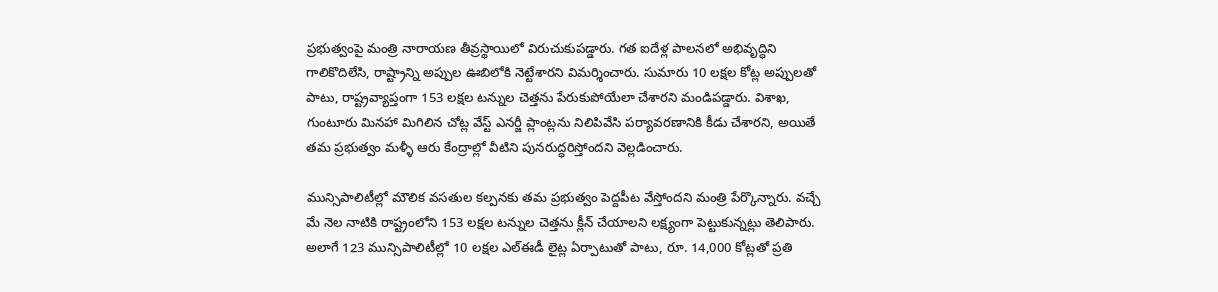ప్రభుత్వంపై మంత్రి నారాయణ తీవ్రస్థాయిలో విరుచుకుపడ్డారు. గత ఐదేళ్ల పాలనలో అభివృద్ధిని గాలికొదిలేసి, రాష్ట్రాన్ని అప్పుల ఊబిలోకి నెట్టేశారని విమర్శించారు. సుమారు 10 లక్షల కోట్ల అప్పులతో పాటు, రాష్ట్రవ్యాప్తంగా 153 లక్షల టన్నుల చెత్తను పేరుకుపోయేలా చేశారని మండిపడ్డారు. విశాఖ, గుంటూరు మినహా మిగిలిన చోట్ల వేస్ట్ ఎనర్జీ ప్లాంట్లను నిలిపివేసి పర్యావరణానికి కీడు చేశారని, అయితే తమ ప్రభుత్వం మళ్ళీ ఆరు కేంద్రాల్లో వీటిని పునరుద్ధరిస్తోందని వెల్లడించారు.

మున్సిపాలిటీల్లో మౌలిక వసతుల కల్పనకు తమ ప్రభుత్వం పెద్దపీట వేస్తోందని మంత్రి పేర్కొన్నారు. వచ్చే మే నెల నాటికి రాష్ట్రంలోని 153 లక్షల టన్నుల చెత్తను క్లీన్ చేయాలని లక్ష్యంగా పెట్టుకున్నట్లు తెలిపారు. అలాగే 123 మున్సిపాలిటీల్లో 10 లక్షల ఎల్ఈడీ లైట్ల ఏర్పాటుతో పాటు, రూ. 14,000 కోట్లతో ప్రతి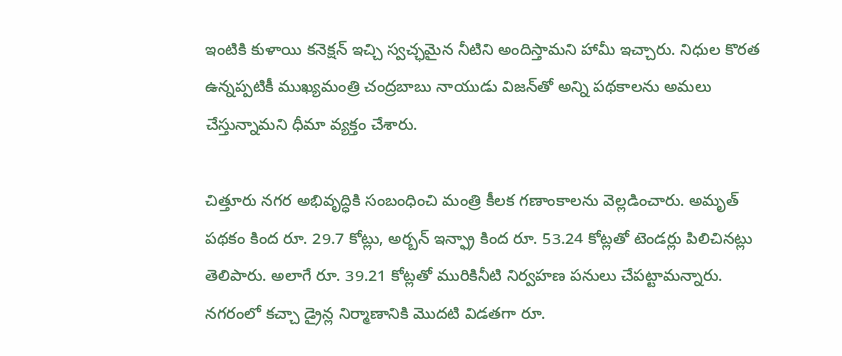ఇంటికి కుళాయి కనెక్షన్ ఇచ్చి స్వచ్ఛమైన నీటిని అందిస్తామని హామీ ఇచ్చారు. నిధుల కొరత ఉన్నప్పటికీ ముఖ్యమంత్రి చంద్రబాబు నాయుడు విజన్‌తో అన్ని పథకాలను అమలు చేస్తున్నామని ధీమా వ్యక్తం చేశారు.

చిత్తూరు నగర అభివృద్ధికి సంబంధించి మంత్రి కీలక గణాంకాలను వెల్లడించారు. అమృత్ పథకం కింద రూ. 29.7 కోట్లు, అర్బన్ ఇన్ఫ్రా కింద రూ. 53.24 కోట్లతో టెండర్లు పిలిచినట్లు తెలిపారు. అలాగే రూ. 39.21 కోట్లతో మురికినీటి నిర్వహణ పనులు చేపట్టామన్నారు. నగరంలో కచ్చా డ్రైన్ల నిర్మాణానికి మొదటి విడతగా రూ.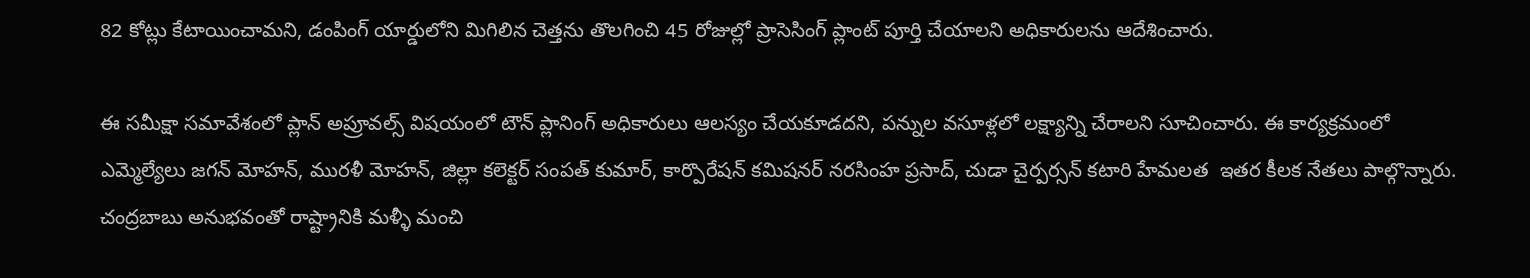82 కోట్లు కేటాయించామని, డంపింగ్ యార్డులోని మిగిలిన చెత్తను తొలగించి 45 రోజుల్లో ప్రాసెసింగ్ ప్లాంట్ పూర్తి చేయాలని అధికారులను ఆదేశించారు.

ఈ సమీక్షా సమావేశంలో ప్లాన్ అప్రూవల్స్ విషయంలో టౌన్ ప్లానింగ్ అధికారులు ఆలస్యం చేయకూడదని, పన్నుల వసూళ్లలో లక్ష్యాన్ని చేరాలని సూచించారు. ఈ కార్యక్రమంలో ఎమ్మెల్యేలు జగన్ మోహన్, మురళీ మోహన్, జిల్లా కలెక్టర్ సంపత్ కుమార్, కార్పొరేషన్ కమిషనర్ నరసింహ ప్రసాద్, చుడా చైర్పర్సన్ కటారి హేమలత  ఇతర కీలక నేతలు పాల్గొన్నారు. చంద్రబాబు అనుభవంతో రాష్ట్రానికి మళ్ళీ మంచి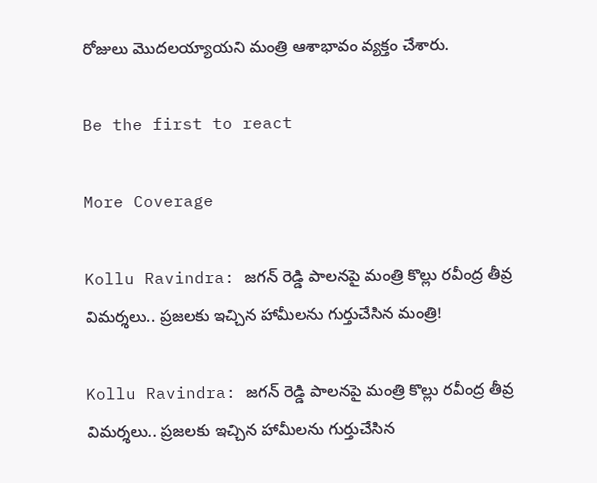రోజులు మొదలయ్యాయని మంత్రి ఆశాభావం వ్యక్తం చేశారు.

Be the first to react

More Coverage

Kollu Ravindra: జగన్ రెడ్డి పాలనపై మంత్రి కొల్లు రవీంద్ర తీవ్ర విమర్శలు.. ప్రజలకు ఇచ్చిన హామీలను గుర్తుచేసిన మంత్రి!

Kollu Ravindra: జగన్ రెడ్డి పాలనపై మంత్రి కొల్లు రవీంద్ర తీవ్ర విమర్శలు.. ప్రజలకు ఇచ్చిన హామీలను గుర్తుచేసిన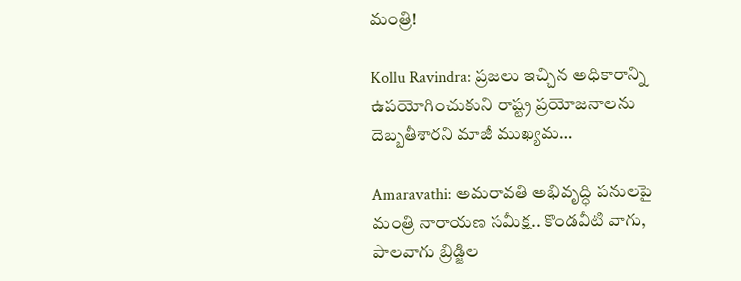మంత్రి!

Kollu Ravindra: ప్రజలు ఇచ్చిన అధికారాన్ని ఉపయోగించుకుని రాష్ట్ర ప్రయోజనాలను దెబ్బతీశారని మాజీ ముఖ్యమ…

Amaravathi: అమరావతి అభివృద్ధి పనులపై మంత్రి నారాయణ సమీక్ష.. కొండవీటి వాగు, పాలవాగు బ్రిడ్జిల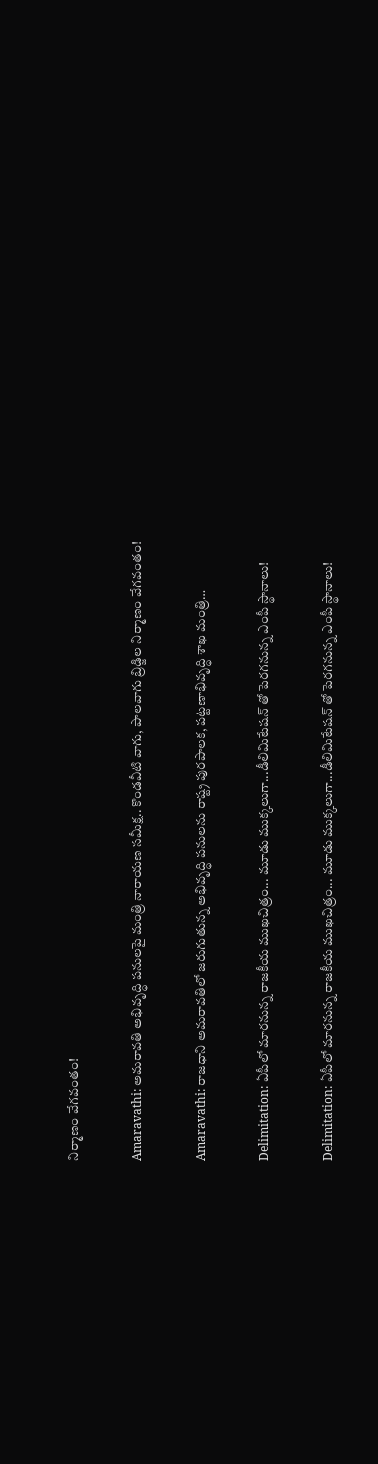నిర్మాణం వేగవంతం!

Amaravathi: అమరావతి అభివృద్ధి పనులపై మంత్రి నారాయణ సమీక్ష.. కొండవీటి వాగు, పాలవాగు బ్రిడ్జిల నిర్మాణం వేగవంతం!

Amaravathi: రాజధాని అమరావతిలో జరుగుతున్న అభివృద్ధి పనులను రాష్ట్ర పురపాలక, పట్టణాభివృద్ధి శాఖ మంత్రి…

Delimitation: ఏపీలో మారనున్న రాజకీయ ముఖచిత్రం... మూడు ముక్కలుగా...డీలిమిటేషన్ తో పెరగనున్న ఎంపీ స్థానాలు!

Delimitation: ఏపీలో మారనున్న రాజకీయ ముఖచిత్రం... మూడు ముక్కలుగా...డీలిమిటేషన్ తో పెరగనున్న ఎంపీ స్థానాలు!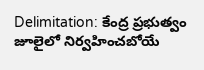Delimitation: కేంద్ర ప్రభుత్వం జూలైలో నిర్వహించబోయే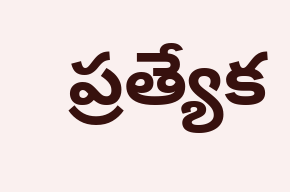ప్రత్యేక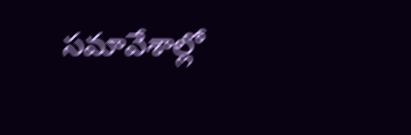సమావేశాల్లో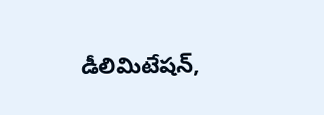డీలిమిటేషన్,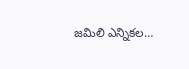జమిలి ఎన్నికల…